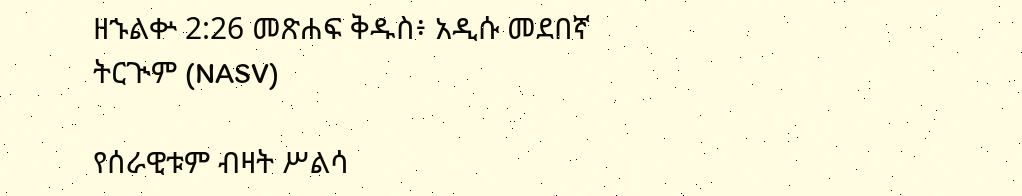ዘኁልቍ 2:26 መጽሐፍ ቅዱስ፥ አዲሱ መደበኛ ትርጒም (NASV)

የሰራዊቱም ብዛት ሥልሳ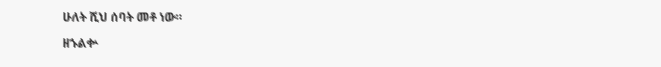ሁለት ሺህ ሰባት መቶ ነው።

ዘኁልቍ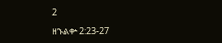2

ዘኁልቍ 2:23-27